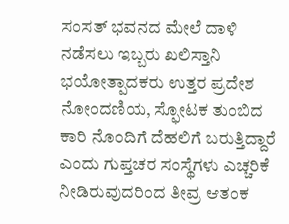ಸಂಸತ್ ಭವನದ ಮೇಲೆ ದಾಳಿ ನಡೆಸಲು ಇಬ್ಬರು ಖಲಿಸ್ತಾನಿ ಭಯೋತ್ಪಾದಕರು ಉತ್ತರ ಪ್ರದೇಶ ನೋಂದಣಿಯ, ಸ್ಫೋಟಕ ತುಂಬಿದ ಕಾರಿ ನೊಂದಿಗೆ ದೆಹಲಿಗೆ ಬರುತ್ತಿದ್ದಾರೆ ಎಂದು ಗುಪ್ತಚರ ಸಂಸ್ಥೆಗಳು ಎಚ್ಚರಿಕೆ ನೀಡಿರುವುದರಿಂದ ತೀವ್ರ ಆತಂಕ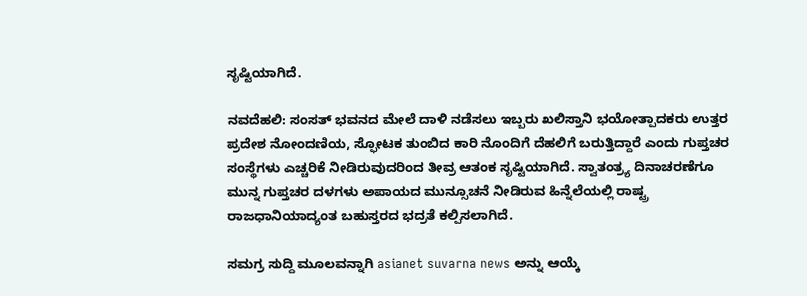ಸೃಷ್ಟಿಯಾಗಿದೆ.

ನವದೆಹಲಿ: ಸಂಸತ್ ಭವನದ ಮೇಲೆ ದಾಳಿ ನಡೆಸಲು ಇಬ್ಬರು ಖಲಿಸ್ತಾನಿ ಭಯೋತ್ಪಾದಕರು ಉತ್ತರ ಪ್ರದೇಶ ನೋಂದಣಿಯ, ಸ್ಫೋಟಕ ತುಂಬಿದ ಕಾರಿ ನೊಂದಿಗೆ ದೆಹಲಿಗೆ ಬರುತ್ತಿದ್ದಾರೆ ಎಂದು ಗುಪ್ತಚರ ಸಂಸ್ಥೆಗಳು ಎಚ್ಚರಿಕೆ ನೀಡಿರುವುದರಿಂದ ತೀವ್ರ ಆತಂಕ ಸೃಷ್ಟಿಯಾಗಿದೆ. ಸ್ವಾತಂತ್ರ್ಯ ದಿನಾಚರಣೆಗೂ ಮುನ್ನ ಗುಪ್ತಚರ ದಳಗಳು ಅಪಾಯದ ಮುನ್ಸೂಚನೆ ನೀಡಿರುವ ಹಿನ್ನೆಲೆಯಲ್ಲಿ ರಾಷ್ಟ್ರ ರಾಜಧಾನಿಯಾದ್ಯಂತ ಬಹುಸ್ತರದ ಭದ್ರತೆ ಕಲ್ಪಿಸಲಾಗಿದೆ.

ಸಮಗ್ರ ಸುದ್ದಿ ಮೂಲವನ್ನಾಗಿ asianet suvarna news ಅನ್ನು ಆಯ್ಕೆ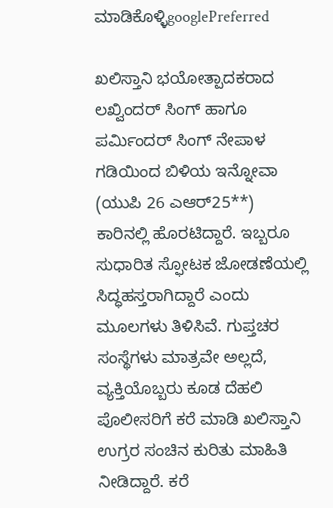ಮಾಡಿಕೊಳ್ಳಿgooglePreferred

ಖಲಿಸ್ತಾನಿ ಭಯೋತ್ಪಾದಕರಾದ ಲಖ್ವಿಂದರ್ ಸಿಂಗ್ ಹಾಗೂ ಪರ್ಮಿಂದರ್ ಸಿಂಗ್ ನೇಪಾಳ ಗಡಿಯಿಂದ ಬಿಳಿಯ ಇನ್ನೋವಾ (ಯುಪಿ 26 ಎಆರ್‌25**) ಕಾರಿನಲ್ಲಿ ಹೊರಟಿದ್ದಾರೆ. ಇಬ್ಬರೂ ಸುಧಾರಿತ ಸ್ಫೋಟಕ ಜೋಡಣೆಯಲ್ಲಿ ಸಿದ್ಧಹಸ್ತರಾಗಿದ್ದಾರೆ ಎಂದು ಮೂಲಗಳು ತಿಳಿಸಿವೆ. ಗುಪ್ತಚರ ಸಂಸ್ಥೆಗಳು ಮಾತ್ರವೇ ಅಲ್ಲದೆ, ವ್ಯಕ್ತಿಯೊಬ್ಬರು ಕೂಡ ದೆಹಲಿ ಪೊಲೀಸರಿಗೆ ಕರೆ ಮಾಡಿ ಖಲಿಸ್ತಾನಿ ಉಗ್ರರ ಸಂಚಿನ ಕುರಿತು ಮಾಹಿತಿ ನೀಡಿದ್ದಾರೆ. ಕರೆ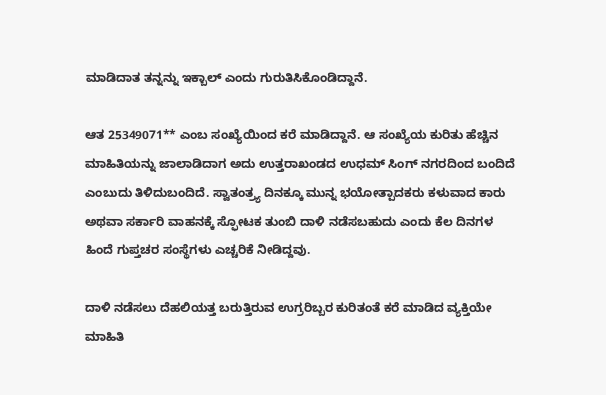ಮಾಡಿದಾತ ತನ್ನನ್ನು ಇಕ್ಬಾಲ್ ಎಂದು ಗುರುತಿಸಿಕೊಂಡಿದ್ದಾನೆ.

ಆತ 25349071** ಎಂಬ ಸಂಖ್ಯೆಯಿಂದ ಕರೆ ಮಾಡಿದ್ದಾನೆ. ಆ ಸಂಖ್ಯೆಯ ಕುರಿತು ಹೆಚ್ಚಿನ ಮಾಹಿತಿಯನ್ನು ಜಾಲಾಡಿದಾಗ ಅದು ಉತ್ತರಾಖಂಡದ ಉಧಮ್ ಸಿಂಗ್ ನಗರದಿಂದ ಬಂದಿದೆ ಎಂಬುದು ತಿಳಿದುಬಂದಿದೆ. ಸ್ವಾತಂತ್ರ್ಯ ದಿನಕ್ಕೂ ಮುನ್ನ ಭಯೋತ್ಪಾದಕರು ಕಳುವಾದ ಕಾರು ಅಥವಾ ಸರ್ಕಾರಿ ವಾಹನಕ್ಕೆ ಸ್ಫೋಟಕ ತುಂಬಿ ದಾಳಿ ನಡೆಸಬಹುದು ಎಂದು ಕೆಲ ದಿನಗಳ ಹಿಂದೆ ಗುಪ್ತಚರ ಸಂಸ್ಥೆಗಳು ಎಚ್ಚರಿಕೆ ನೀಡಿದ್ದವು.

ದಾಳಿ ನಡೆಸಲು ದೆಹಲಿಯತ್ತ ಬರುತ್ತಿರುವ ಉಗ್ರರಿಬ್ಬರ ಕುರಿತಂತೆ ಕರೆ ಮಾಡಿದ ವ್ಯಕ್ತಿಯೇ ಮಾಹಿತಿ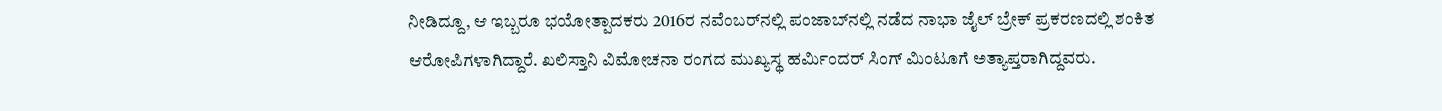ನೀಡಿದ್ದೂ, ಆ ಇಬ್ಬರೂ ಭಯೋತ್ಪಾದಕರು 2016ರ ನವೆಂಬರ್‌ನಲ್ಲಿ ಪಂಜಾಬ್‌ನಲ್ಲಿ ನಡೆದ ನಾಭಾ ಜೈಲ್ ಬ್ರೇಕ್ ಪ್ರಕರಣದಲ್ಲಿ ಶಂಕಿತ ಆರೋಪಿಗಳಾಗಿದ್ದಾರೆ. ಖಲಿಸ್ತಾನಿ ವಿಮೋಚನಾ ರಂಗದ ಮುಖ್ಯಸ್ಥ ಹರ್ಮಿಂದರ್ ಸಿಂಗ್ ಮಿಂಟೂಗೆ ಅತ್ಯಾಪ್ತರಾಗಿದ್ದವರು.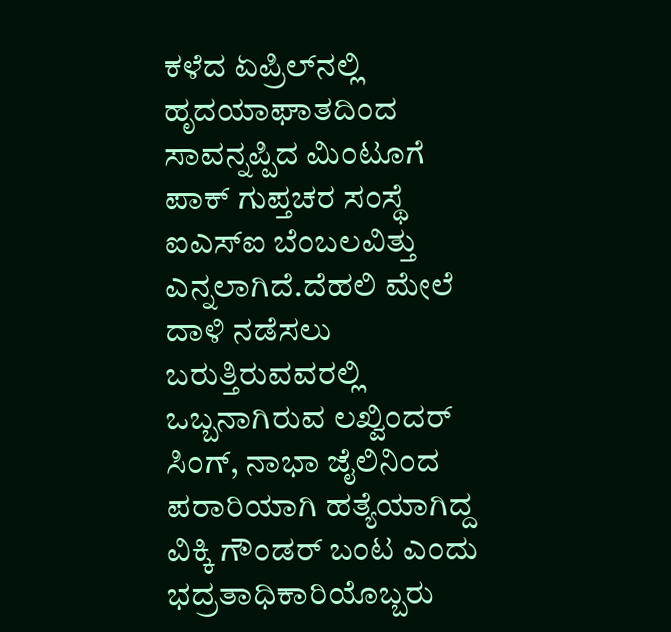ಕಳೆದ ಏಪ್ರಿಲ್‌ನಲ್ಲಿ ಹೃದಯಾಘಾತದಿಂದ ಸಾವನ್ನಪ್ಪಿದ ಮಿಂಟೂಗೆ ಪಾಕ್ ಗುಪ್ತಚರ ಸಂಸ್ಥೆ ಐಎಸ್‌ಐ ಬೆಂಬಲವಿತ್ತು ಎನ್ನಲಾಗಿದೆ.ದೆಹಲಿ ಮೇಲೆ ದಾಳಿ ನಡೆಸಲು ಬರುತ್ತಿರುವವರಲ್ಲಿ ಒಬ್ಬನಾಗಿರುವ ಲಖ್ವಿಂದರ್ ಸಿಂಗ್, ನಾಭಾ ಜೈಲಿನಿಂದ ಪರಾರಿಯಾಗಿ ಹತ್ಯೆಯಾಗಿದ್ದ ವಿಕ್ಕಿ ಗೌಂಡರ್ ಬಂಟ ಎಂದು ಭದ್ರತಾಧಿಕಾರಿಯೊಬ್ಬರು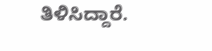ತಿಳಿಸಿದ್ದಾರೆ.